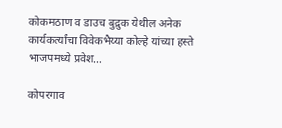कोकमठाण व डाउच बुद्रुक येथील अनेक कार्यकर्त्यांचा विवेकभैय्या कोल्हे यांच्या हस्ते भाजपमध्ये प्रवेश…

कोपरगाव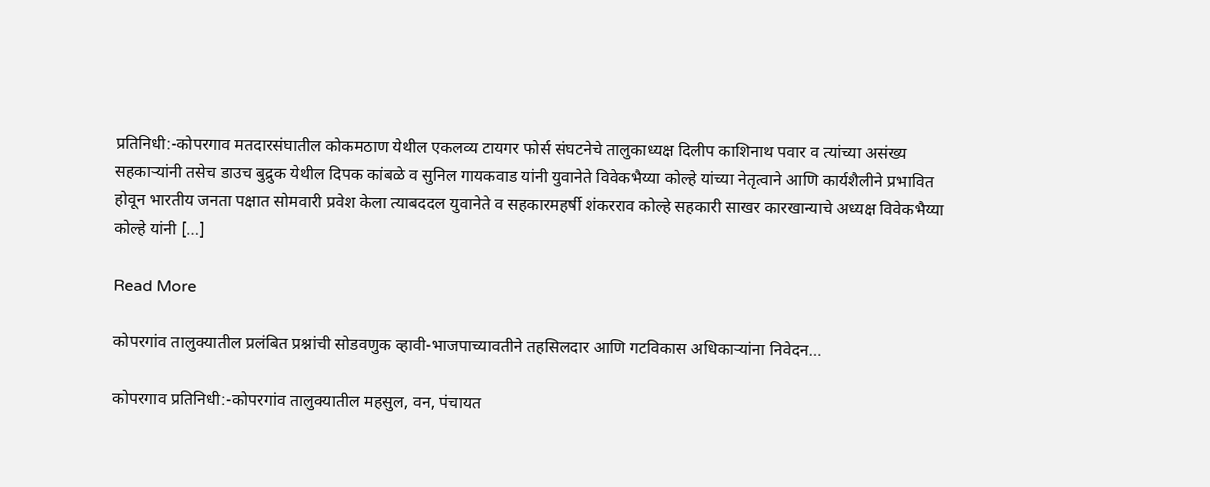प्रतिनिधी:-कोपरगाव मतदारसंघातील कोकमठाण येथील एकलव्य टायगर फोर्स संघटनेचे तालुकाध्यक्ष दिलीप काशिनाथ पवार व त्यांच्या असंख्य सहकाऱ्यांनी तसेच डाउच बुद्रुक येथील दिपक कांबळे व सुनिल गायकवाड यांनी युवानेते विवेकभैय्या कोल्हे यांच्या नेतृत्वाने आणि कार्यशैलीने प्रभावित होवून भारतीय जनता पक्षात सोमवारी प्रवेश केला त्याबददल युवानेते व सहकारमहर्षी शंकरराव कोल्हे सहकारी साखर कारखान्याचे अध्यक्ष विवेकभैय्या कोल्हे यांनी […]

Read More

कोपरगांव तालुक्यातील प्रलंबित प्रश्नांची सोडवणुक व्हावी-भाजपाच्यावतीने तहसिलदार आणि गटविकास अधिकाऱ्यांना निवेदन…

कोपरगाव प्रतिनिधी:-कोपरगांव तालुक्यातील महसुल, वन, पंचायत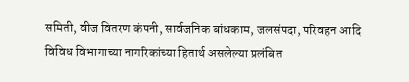समिती, वीज वितरण कंपनी, सार्वजनिक बांधकाम, जलसंपदा, परिवहन आदि विविध विभागाच्या नागरिकांच्या हितार्थ असलेल्या प्रलंबित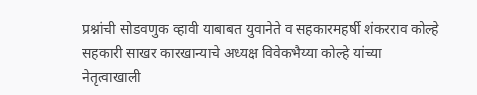प्रश्नांची सोडवणुक व्हावी याबाबत युवानेते व सहकारमहर्षी शंकरराव कोल्हे सहकारी साखर कारखान्याचे अध्यक्ष विवेकभैय्या कोल्हे यांच्या नेतृत्वाखाली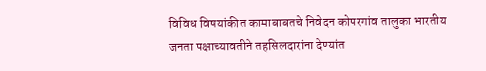विविध विषयांकीत कामाबाबतचे निवेदन कोपरगांव तालुका भारतीय जनता पक्षाच्यावतीने तहसिलदारांना देण्यांत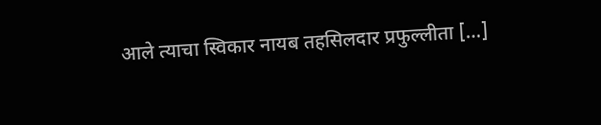आले त्याचा स्विकार नायब तहसिलदार प्रफुल्लीता […]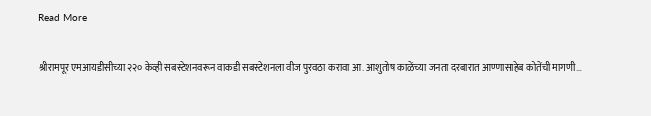Read More

श्रीरामपूर एमआयडीसीच्या २२० केव्ही सबस्टेशनवरून वाकडी सबस्टेशनला वीज पुरवठा करावा आ. आशुतोष काळेंच्या जनता दरबारात आण्णासाहेब कोतेंची मागणी…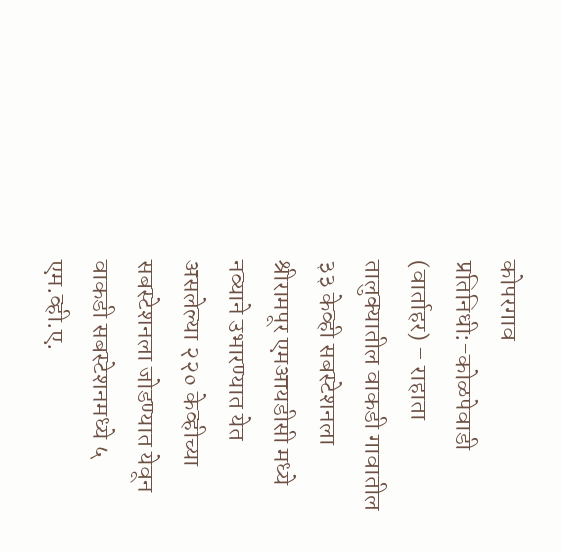कोपरगाव प्रतिनिधी:-कोळपेवाडी (वार्ताहर) – राहाता तालुक्यातील वाकडी गावातील ३३ केव्ही सबस्टेशनला श्रीरामपूर एमआयडीसी मध्ये नव्याने उभारण्यात येत असलेल्या २२० केव्हीच्या सबस्टेशनला जोडण्यात येवून वाकडी सबस्टेशनमध्ये ५ एम.व्ही.ए.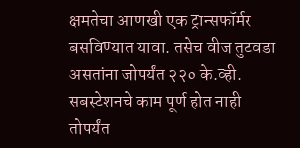क्षमतेचा आणखी एक ट्रान्सफॉर्मर बसविण्यात यावा. तसेच वीज तुटवडा असतांना जोपर्यंत २२० के.व्ही. सबस्टेशनचे काम पूर्ण होत नाही तोपर्यंत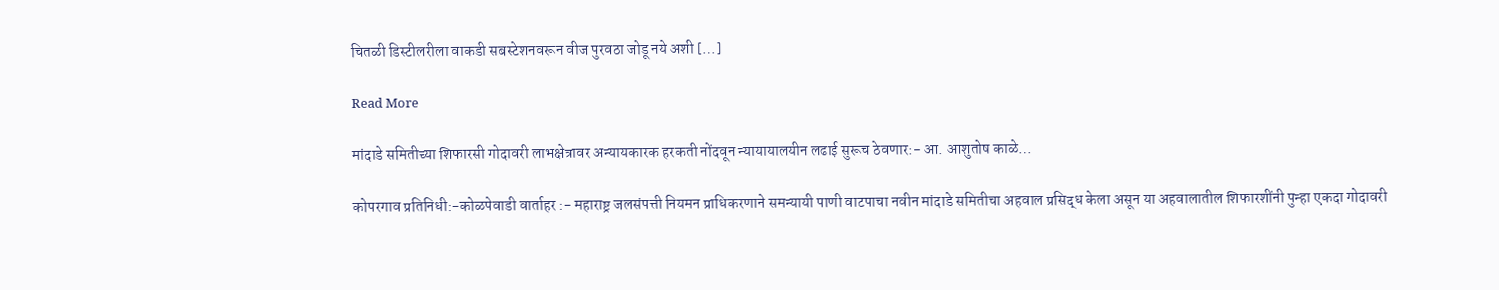चितळी डिस्टीलरीला वाकडी सबस्टेशनवरून वीज पुरवठा जोडू नये अशी […]

Read More

मांदाडे समितीच्या शिफारसी गोदावरी लाभक्षेत्रावर अन्यायकारक हरकती नोंदवून न्यायायालयीन लढाई सुरूच ठेवणार:- आ. आशुतोष काळे…

कोपरगाव प्रतिनिधी:-कोळपेवाडी वार्ताहर :- महाराष्ट्र जलसंपत्ती नियमन प्राधिकरणाने समन्यायी पाणी वाटपाचा नवीन मांदाडे समितीचा अहवाल प्रसिद्ध केला असून या अहवालातील शिफारशींनी पुन्हा एकदा गोदावरी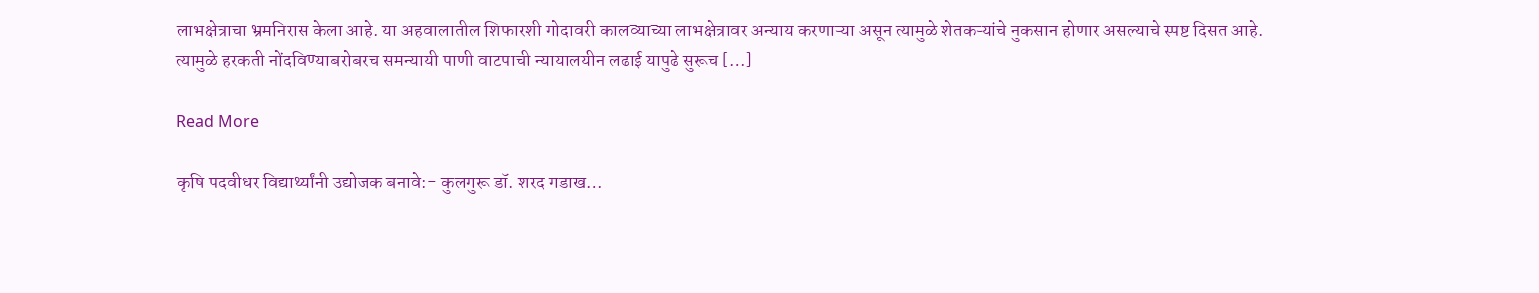लाभक्षेत्राचा भ्रमनिरास केला आहे. या अहवालातील शिफारशी गोदावरी कालव्याच्या लाभक्षेत्रावर अन्याय करणाऱ्या असून त्यामुळे शेतकऱ्यांचे नुकसान होणार असल्याचे स्पष्ट दिसत आहे. त्यामुळे हरकती नोंदविण्याबरोबरच समन्यायी पाणी वाटपाची न्यायालयीन लढाई यापुढे सुरूच […]

Read More

कृषि पदवीधर विद्यार्थ्यांनी उद्योजक बनावे:- कुलगुरू डॉ. शरद गडाख…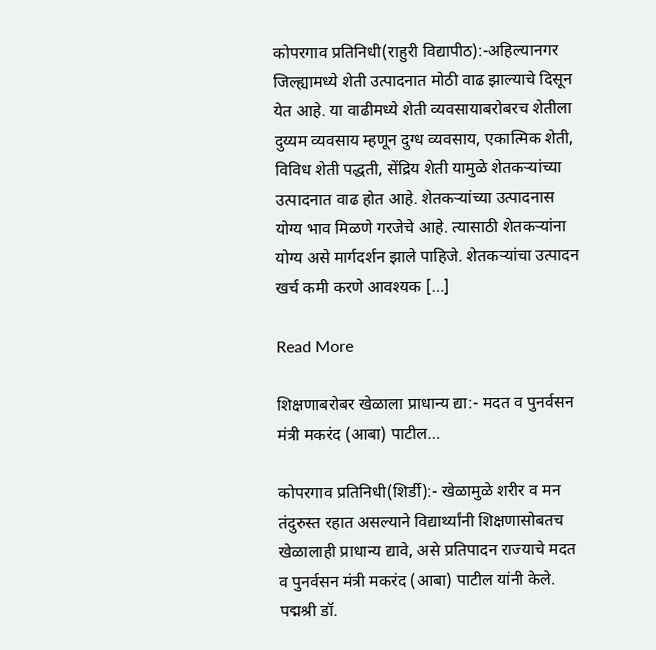कोपरगाव प्रतिनिधी(राहुरी विद्यापीठ):-अहिल्यानगर जिल्ह्यामध्ये शेती उत्पादनात मोठी वाढ झाल्याचे दिसून येत आहे. या वाढीमध्ये शेती व्यवसायाबरोबरच शेतीला दुय्यम व्यवसाय म्हणून दुग्ध व्यवसाय, एकात्मिक शेती, विविध शेती पद्धती, सेंद्रिय शेती यामुळे शेतकऱ्यांच्या उत्पादनात वाढ होत आहे. शेतकऱ्यांच्या उत्पादनास योग्य भाव मिळणे गरजेचे आहे. त्यासाठी शेतकऱ्यांना योग्य असे मार्गदर्शन झाले पाहिजे. शेतकऱ्यांचा उत्पादन खर्च कमी करणे आवश्यक […]

Read More

शिक्षणाबरोबर खेळाला प्राधान्य द्या:- मदत व पुनर्वसन मंत्री मकरंद (आबा) पाटील…

कोपरगाव प्रतिनिधी(शिर्डी):- खेळामुळे शरीर व मन तंदुरुस्त रहात असल्याने विद्यार्थ्यांनी शिक्षणासोबतच खेळालाही प्राधान्य द्यावे, असे प्रतिपादन राज्याचे मदत व पुनर्वसन मंत्री मकरंद (आबा) पाटील यांनी केले. पद्मश्री डॉ.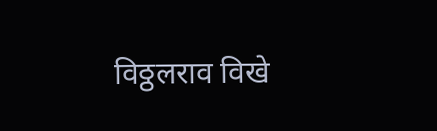विठ्ठलराव विखे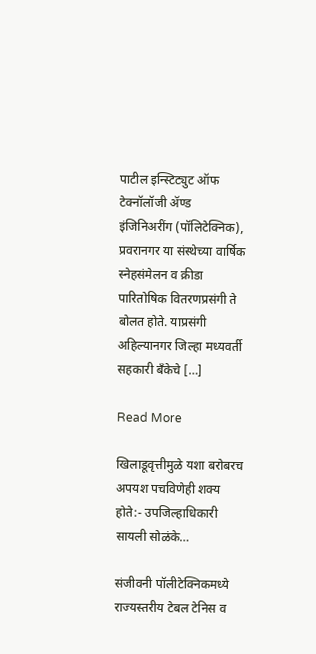पाटील इन्स्टिट्युट ऑफ टेक्नॉलॉजी ॲण्ड इंजिनिअरींग (पॉलिटेक्निक), प्रवरानगर या संस्थेच्या वार्षिक स्नेहसंमेलन व क्रीडा पारितोषिक वितरणप्रसंगी ते बोलत होते. याप्रसंगी अहिल्यानगर जिल्हा मध्यवर्ती सहकारी बँकेचे […]

Read More

खिलाडूवृत्तीमुळे यशा बरोबरच अपयश पचविणेही शक्य होते:- उपजिल्हाधिकारी सायली सोळंके…

संजीवनी पॉलीटेक्निकमध्ये राज्यस्तरीय टेबल टेनिस व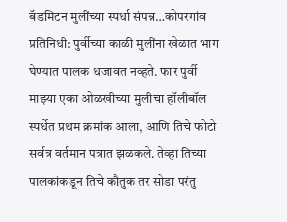बॅडमिटन मुलींच्या स्पर्धा संपन्न…कोपरगांव प्रतिनिधी: पुर्वीच्या काळी मुलींना खेळात भाग घेण्यात पालक धजावत नव्हते. फार पुर्वी माझ्या एका ओळखीच्या मुलीचा हॉलीबॉल स्पर्धेत प्रथम क्रमांक आला, आणि तिचे फोटो सर्वत्र वर्तमान पत्रात झळकले. तेव्हा तिच्या पालकांकडून तिचे कौतुक तर सोडा परंतु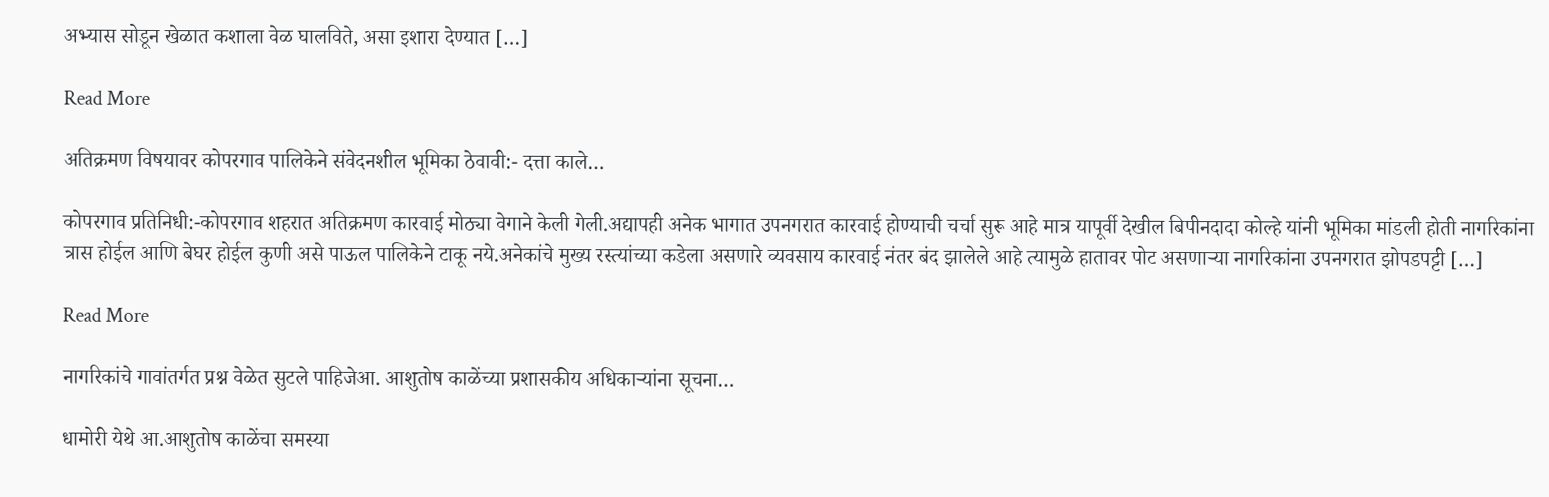अभ्यास सोडून खेळात कशाला वेळ घालविते, असा इशारा देण्यात […]

Read More

अतिक्रमण विषयावर कोपरगाव पालिकेने संवेदनशील भूमिका ठेवावी:- दत्ता काले…

कोपरगाव प्रतिनिधी:-कोपरगाव शहरात अतिक्रमण कारवाई मोठ्या वेगाने केली गेली.अद्यापही अनेक भागात उपनगरात कारवाई होण्याची चर्चा सुरू आहे मात्र यापूर्वी देखील बिपीनदादा कोल्हे यांनी भूमिका मांडली होती नागरिकांना त्रास होईल आणि बेघर होईल कुणी असे पाऊल पालिकेने टाकू नये.अनेकांचे मुख्य रस्त्यांच्या कडेला असणारे व्यवसाय कारवाई नंतर बंद झालेले आहे त्यामुळे हातावर पोट असणाऱ्या नागरिकांना उपनगरात झोपडपट्टी […]

Read More

नागरिकांचे गावांतर्गत प्रश्न वेळेत सुटले पाहिजेआ. आशुतोष काळेंच्या प्रशासकीय अधिकाऱ्यांना सूचना…

धामोरी येथे आ.आशुतोष काळेंचा समस्या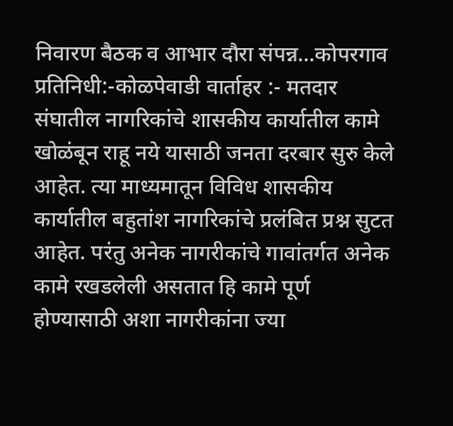निवारण बैठक व आभार दौरा संपन्न…कोपरगाव प्रतिनिधी:-कोळपेवाडी वार्ताहर :- मतदार संघातील नागरिकांचे शासकीय कार्यातील कामे खोळंबून राहू नये यासाठी जनता दरबार सुरु केले आहेत. त्या माध्यमातून विविध शासकीय कार्यातील बहुतांश नागरिकांचे प्रलंबित प्रश्न सुटत आहेत. परंतु अनेक नागरीकांचे गावांतर्गत अनेक कामे रखडलेली असतात हि कामे पूर्ण होण्यासाठी अशा नागरीकांना ज्या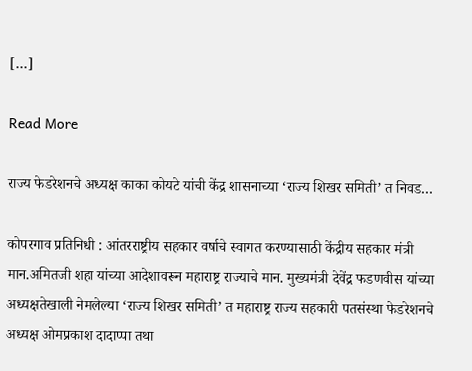[…]

Read More

राज्य फेडरेशनचे अध्यक्ष काका कोयटे यांची केंद्र शासनाच्या ‘राज्य शिखर समिती’ त निवड…

कोपरगाव प्रतिनिधी : आंतरराष्ट्रीय सहकार वर्षाचे स्वागत करण्यासाठी केंद्रीय सहकार मंत्री मान.अमितजी शहा यांच्या आदेशावरून महाराष्ट्र राज्याचे मान. मुख्यमंत्री देवेंद्र फडणवीस यांच्या अध्यक्षतेखाली नेमलेल्या ‘राज्य शिखर समिती’ त महाराष्ट्र राज्य सहकारी पतसंस्था फेडरेशनचे अध्यक्ष ओमप्रकाश दादाप्पा तथा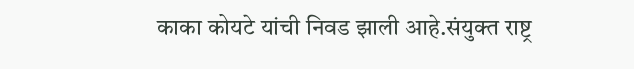काका कोयटे यांची निवड झाली आहे.संयुक्त राष्ट्र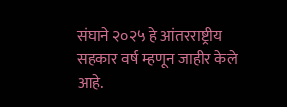संघाने २०२५ हे आंतरराष्ट्रीय सहकार वर्ष म्हणून जाहीर केले आहे.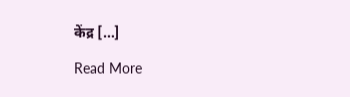केंद्र […]

Read More